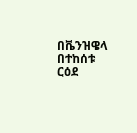በቬንዝዌላ በተከሰቱ ርዕደ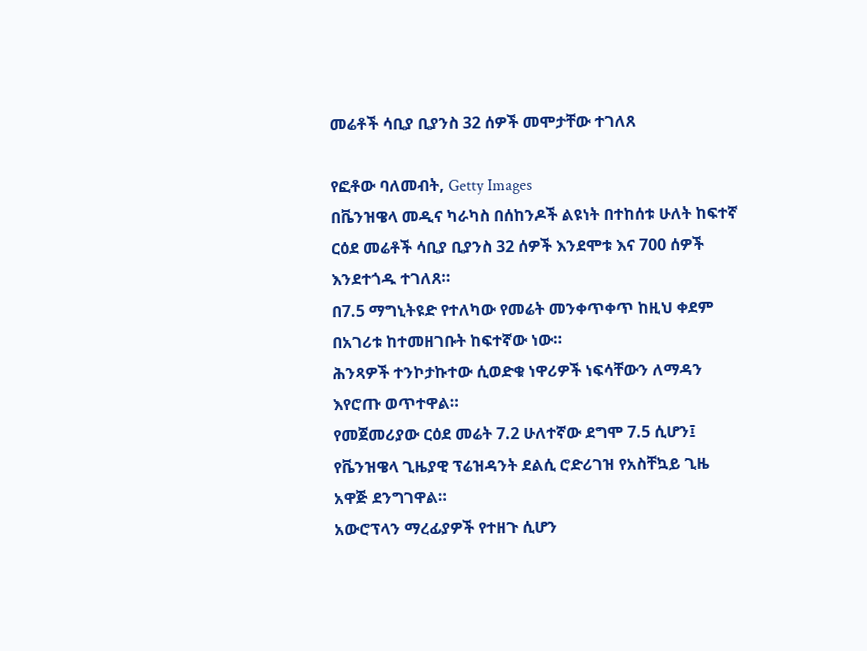መሬቶች ሳቢያ ቢያንስ 32 ሰዎች መሞታቸው ተገለጸ

የፎቶው ባለመብት, Getty Images
በቬንዝዌላ መዲና ካራካስ በሰከንዶች ልዩነት በተከሰቱ ሁለት ከፍተኛ ርዕደ መሬቶች ሳቢያ ቢያንስ 32 ሰዎች እንደሞቱ እና 700 ሰዎች እንደተጎዱ ተገለጸ።
በ7.5 ማግኒትዩድ የተለካው የመሬት መንቀጥቀጥ ከዚህ ቀደም በአገሪቱ ከተመዘገቡት ከፍተኛው ነው።
ሕንጻዎች ተንኮታኩተው ሲወድቁ ነዋሪዎች ነፍሳቸውን ለማዳን እየሮጡ ወጥተዋል።
የመጀመሪያው ርዕደ መሬት 7.2 ሁለተኛው ደግሞ 7.5 ሲሆን፤ የቬንዝዌላ ጊዜያዊ ፕሬዝዳንት ደልሲ ሮድሪገዝ የአስቸኳይ ጊዜ አዋጅ ደንግገዋል።
አውሮፕላን ማረፊያዎች የተዘጉ ሲሆን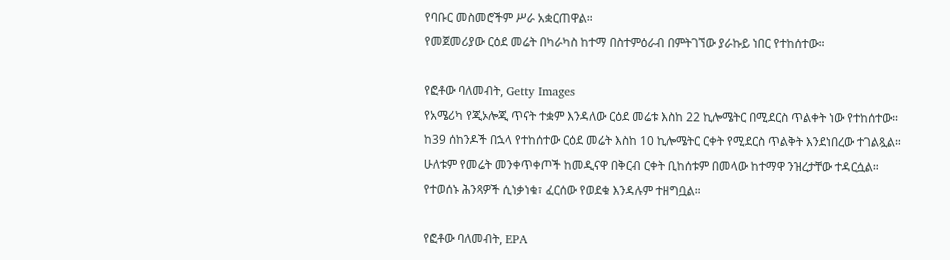የባቡር መስመሮችም ሥራ አቋርጠዋል።
የመጀመሪያው ርዕደ መሬት በካራካስ ከተማ በስተምዕራብ በምትገኘው ያራኩይ ነበር የተከሰተው።

የፎቶው ባለመብት, Getty Images
የአሜሪካ የጂኦሎጂ ጥናት ተቋም እንዳለው ርዕደ መሬቱ እስከ 22 ኪሎሜትር በሚደርስ ጥልቀት ነው የተከሰተው።
ከ39 ሰከንዶች በኋላ የተከሰተው ርዕደ መሬት እስከ 10 ኪሎሜትር ርቀት የሚደርስ ጥልቅት እንደነበረው ተገልጿል።
ሁለቱም የመሬት መንቀጥቀጦች ከመዲናዋ በቅርብ ርቀት ቢከሰቱም በመላው ከተማዋ ንዝረታቸው ተዳርሷል።
የተወሰኑ ሕንጻዎች ሲነቃነቁ፣ ፈርሰው የወደቁ እንዳሉም ተዘግቧል።

የፎቶው ባለመብት, EPA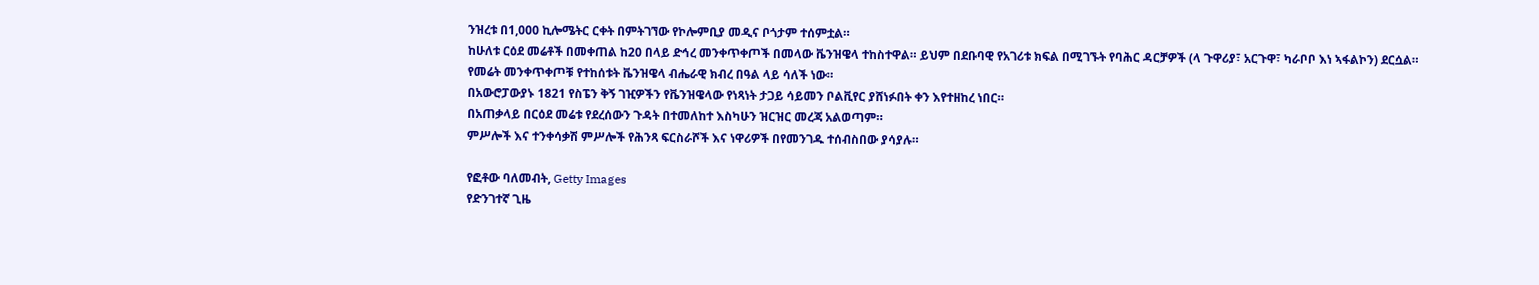ንዝረቱ በ1,000 ኪሎሜትር ርቀት በምትገኘው የኮሎምቢያ መዲና ቦጎታም ተሰምቷል።
ከሁለቱ ርዕደ መሬቶች በመቀጠል ከ20 በላይ ድኅረ መንቀጥቀጦች በመላው ቬንዝዌላ ተከስተዋል። ይህም በደቡባዊ የአገሪቱ ክፍል በሚገኙት የባሕር ዳርቻዎች (ላ ጉዋሪያ፣ አርጉዋ፣ ካራቦቦ እነ ኣፋልኮን) ደርሷል።
የመሬት መንቀጥቀጦቹ የተከሰቱት ቬንዝዌላ ብሔራዊ ክብረ በዓል ላይ ሳለች ነው።
በአውሮፓውያኑ 1821 የስፔን ቅኝ ገዢዎችን የቬንዝዌላው የነጻነት ታጋይ ሳይመን ቦልቪየር ያሸነፉበት ቀን እየተዘከረ ነበር።
በአጠቃላይ በርዕደ መሬቱ የደረሰውን ጉዳት በተመለከተ እስካሁን ዝርዝር መረጃ አልወጣም።
ምሥሎች እና ተንቀሳቃሽ ምሥሎች የሕንጻ ፍርስራሾች እና ነዋሪዎች በየመንገዱ ተሰብስበው ያሳያሉ።

የፎቶው ባለመብት, Getty Images
የድንገተኛ ጊዜ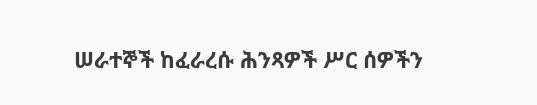ሠራተኞች ከፈራረሱ ሕንጻዎች ሥር ሰዎችን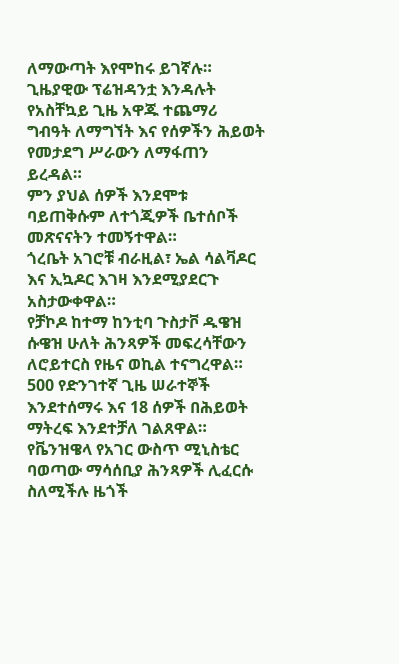ለማውጣት እየሞከሩ ይገኛሉ።
ጊዜያዊው ፕሬዝዳንቷ እንዳሉት የአስቸኳይ ጊዜ አዋጁ ተጨማሪ ግብዓት ለማግኘት እና የሰዎችን ሕይወት የመታደግ ሥራውን ለማፋጠን ይረዳል።
ምን ያህል ሰዎች እንደሞቱ ባይጠቅሱም ለተጎጂዎች ቤተሰቦች መጽናናትን ተመኝተዋል።
ጎረቤት አገሮቹ ብራዚል፣ ኤል ሳልቫዶር እና ኢኳዶር እገዛ እንደሚያደርጉ አስታውቀዋል።
የቻኮዶ ከተማ ከንቲባ ጉስታቮ ዱዌዝ ሱዌዝ ሁለት ሕንጻዎች መፍረሳቸውን ለሮይተርስ የዜና ወኪል ተናግረዋል።
500 የድንገተኛ ጊዜ ሠራተኞች እንደተሰማሩ እና 18 ሰዎች በሕይወት ማትረፍ እንደተቻለ ገልጸዋል።
የቬንዝዌላ የአገር ውስጥ ሚኒስቴር ባወጣው ማሳሰቢያ ሕንጻዎች ሊፈርሱ ስለሚችሉ ዜጎች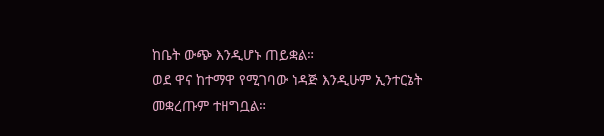ከቤት ውጭ እንዲሆኑ ጠይቋል።
ወደ ዋና ከተማዋ የሚገባው ነዳጅ እንዲሁም ኢንተርኔት መቋረጡም ተዘግቧል።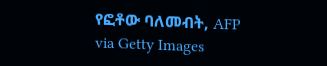የፎቶው ባለመብት, AFP via Getty Images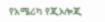የአሜሪካ የጂኦሎጂ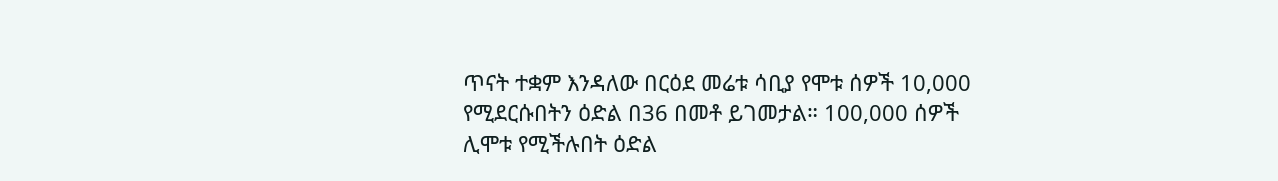ጥናት ተቋም እንዳለው በርዕደ መሬቱ ሳቢያ የሞቱ ሰዎች 10,000 የሚደርሱበትን ዕድል በ36 በመቶ ይገመታል። 100,000 ሰዎች ሊሞቱ የሚችሉበት ዕድል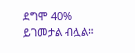ደግሞ 40% ይገመታል ብሏል።